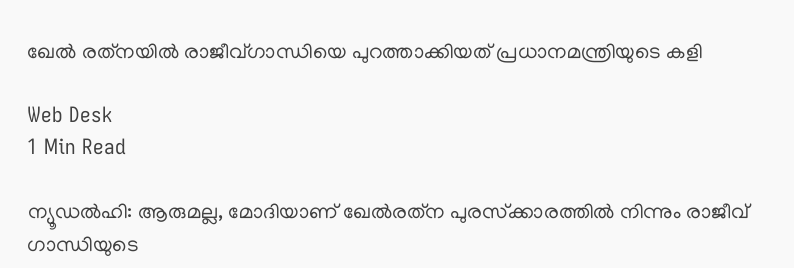ഖേല്‍ രത്‌നയില്‍ രാജീവ്ഗാന്ധിയെ പുറത്താക്കിയത് പ്രധാനമന്ത്രിയുടെ കളി

Web Desk
1 Min Read

ന്യൂഡല്‍ഹി: ആരുമല്ല, മോദിയാണ് ഖേല്‍രത്‌ന പുരസ്‌ക്കാരത്തില്‍ നിന്നും രാജീവ് ഗാന്ധിയുടെ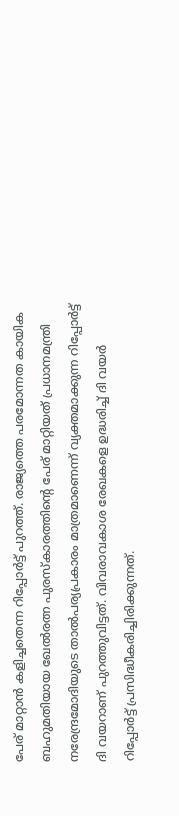പേര് മാറ്റാന്‍ കളിച്ചതെന്ന റിപ്പോര്‍ട്ട് പുറത്ത്. രാജ്യത്തെ പരമോന്നത കായിക ബഹുമതിയായ ഖേല്‍രത്ന പുരസ്‌കാരത്തിന്റെ പേര് മാറ്റിയത് പ്രധാനമന്ത്രി നരേന്ദ്രമോദിയുടെ താല്‍പര്യപ്രകാരം മാത്രമാണെന്ന് വ്യക്തമാക്കുന്ന റിപ്പോര്‍ട്ട് ദി വയറാണ് പുറത്തുവിട്ടത്. വിവരാവകാശ രേഖകളെ ഉദ്ധരിച്ച് ദി വയര്‍ റിപ്പോര്‍ട്ട് പ്രസിദ്ധീകരിച്ചിരിക്കുന്നത്.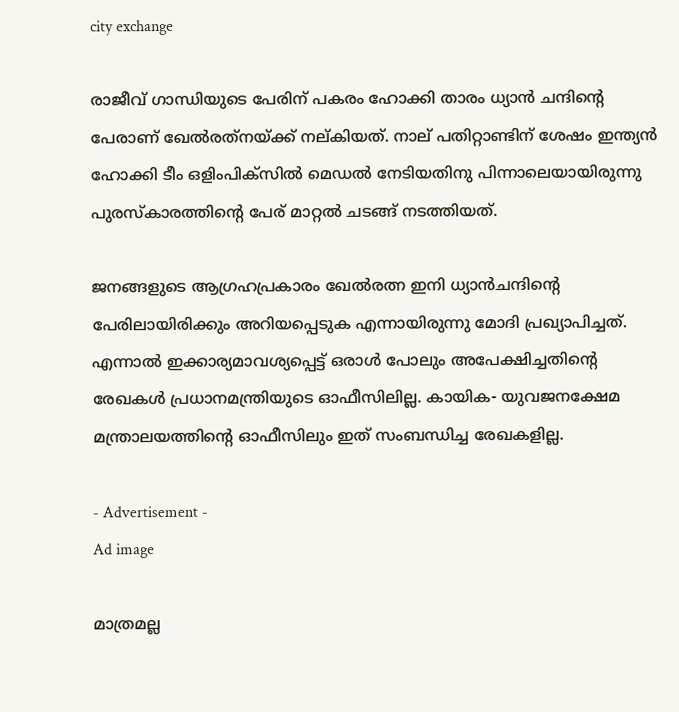city exchange

രാജീവ് ഗാന്ധിയുടെ പേരിന് പകരം ഹോക്കി താരം ധ്യാന്‍ ചന്ദിന്റെ പേരാണ് ഖേല്‍രത്‌നയ്ക്ക് നല്കിയത്. നാല് പതിറ്റാണ്ടിന് ശേഷം ഇന്ത്യന്‍ ഹോക്കി ടീം ഒളിംപിക്‌സില്‍ മെഡല്‍ നേടിയതിനു പിന്നാലെയായിരുന്നു പുരസ്‌കാരത്തിന്റെ പേര് മാറ്റല്‍ ചടങ്ങ് നടത്തിയത്.

ജനങ്ങളുടെ ആഗ്രഹപ്രകാരം ഖേല്‍രത്ന ഇനി ധ്യാന്‍ചന്ദിന്റെ പേരിലായിരിക്കും അറിയപ്പെടുക എന്നായിരുന്നു മോദി പ്രഖ്യാപിച്ചത്. എന്നാല്‍ ഇക്കാര്യമാവശ്യപ്പെട്ട് ഒരാള്‍ പോലും അപേക്ഷിച്ചതിന്റെ രേഖകള്‍ പ്രധാനമന്ത്രിയുടെ ഓഫീസിലില്ല. കായിക- യുവജനക്ഷേമ മന്ത്രാലയത്തിന്റെ ഓഫീസിലും ഇത് സംബന്ധിച്ച രേഖകളില്ല.

- Advertisement -
Ad image

മാത്രമല്ല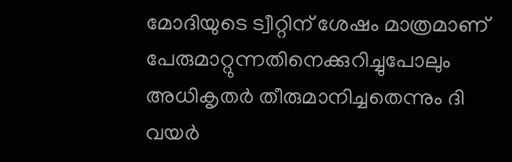മോദിയുടെ ട്വീറ്റിന് ശേഷം മാത്രമാണ് പേരുമാറ്റുന്നതിനെക്കുറിച്ചുപോലും അധികൃതര്‍ തീരുമാനിച്ചതെന്നും ദി വയര്‍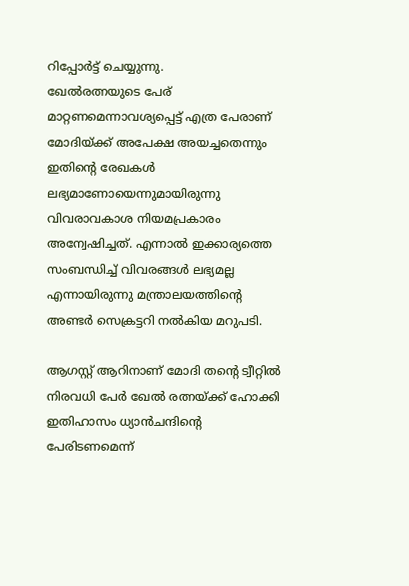റിപ്പോര്‍ട്ട് ചെയ്യുന്നു.
ഖേല്‍രത്നയുടെ പേര് മാറ്റണമെന്നാവശ്യപ്പെട്ട് എത്ര പേരാണ് മോദിയ്ക്ക് അപേക്ഷ അയച്ചതെന്നും ഇതിന്റെ രേഖകള്‍ ലഭ്യമാണോയെന്നുമായിരുന്നു വിവരാവകാശ നിയമപ്രകാരം അന്വേഷിച്ചത്. എന്നാല്‍ ഇക്കാര്യത്തെ സംബന്ധിച്ച് വിവരങ്ങള്‍ ലഭ്യമല്ല എന്നായിരുന്നു മന്ത്രാലയത്തിന്റെ അണ്ടര്‍ സെക്രട്ടറി നല്‍കിയ മറുപടി.

ആഗസ്റ്റ് ആറിനാണ് മോദി തന്റെ ട്വീറ്റില്‍ നിരവധി പേര്‍ ഖേല്‍ രത്നയ്ക്ക് ഹോക്കി ഇതിഹാസം ധ്യാന്‍ചന്ദിന്റെ പേരിടണമെന്ന്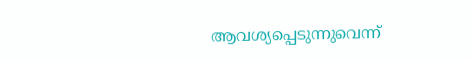ആവശ്യപ്പെടുന്നുവെന്ന്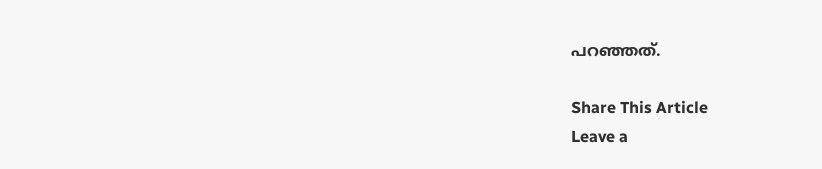പറഞ്ഞത്.

Share This Article
Leave a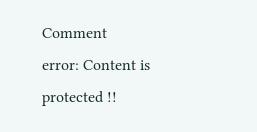Comment
error: Content is protected !!